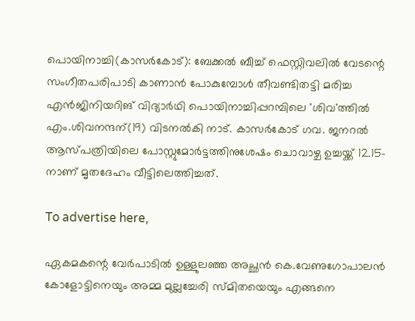പൊയിനാച്ചി(കാസർകോട്): ബേക്കൽ ബീച്ച് ഫെസ്റ്റിവലിൽ വേടന്റെ സംഗീതപരിപാടി കാണാൻ പോകുമ്പോൾ തീവണ്ടിതട്ടി മരിച്ച എൻജിനിയറിങ് വിദ്യാർഥി പൊയിനാച്ചിപ്പറമ്പിലെ 'ശിവ'ത്തിൽ എം.ശിവനന്ദന്(19) വിടനൽകി നാട്. കാസർകോട് ഗവ. ജനറൽ ആസ്പത്രിയിലെ പോസ്റ്റുമോർട്ടത്തിനുശേഷം ചൊവാഴ്ച ഉച്ചയ്ക്ക് 12.15-നാണ് മൃതദേഹം വീട്ടിലെത്തിച്ചത്.

To advertise here,

ഏകമകന്റെ വേർപാടിൽ ഉള്ളുലഞ്ഞ അച്ഛൻ കെ.വേണുഗോപാലൻ കോളോട്ടിനെയും അമ്മ മുല്ലച്ചേരി സ്മിതയെയും എങ്ങനെ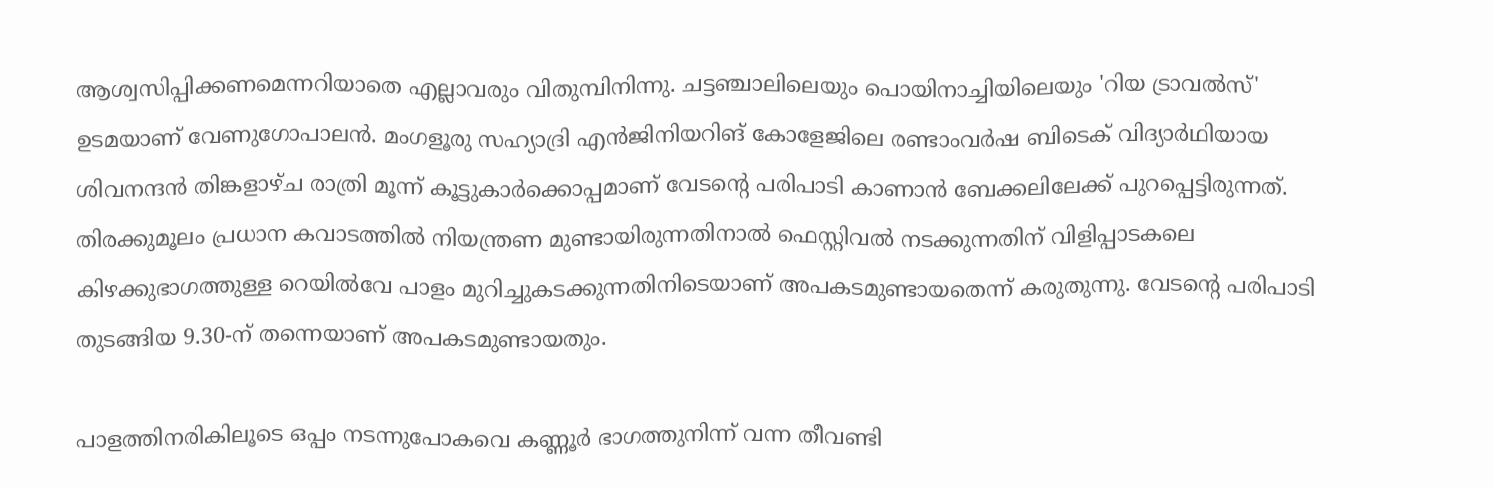ആശ്വസിപ്പിക്കണമെന്നറിയാതെ എല്ലാവരും വിതുമ്പിനിന്നു. ചട്ടഞ്ചാലിലെയും പൊയിനാച്ചിയിലെയും 'റിയ ട്രാവൽസ്' ഉടമയാണ് വേണുഗോപാലൻ. മംഗളൂരു സഹ്യാദ്രി എൻജിനിയറിങ് കോളേജിലെ രണ്ടാംവർഷ ബിടെക് വിദ്യാർഥിയായ ശിവനന്ദൻ തിങ്കളാഴ്ച രാത്രി മൂന്ന് കൂട്ടുകാർക്കൊപ്പമാണ് വേടന്റെ പരിപാടി കാണാൻ ബേക്കലിലേക്ക് പുറപ്പെട്ടിരുന്നത്. തിരക്കുമൂലം പ്രധാന കവാടത്തിൽ നിയന്ത്രണ മുണ്ടായിരുന്നതിനാൽ ഫെസ്റ്റിവൽ നടക്കുന്നതിന് വിളിപ്പാടകലെ കിഴക്കുഭാഗത്തുള്ള റെയിൽവേ പാളം മുറിച്ചുകടക്കുന്നതിനിടെയാണ് അപകടമുണ്ടായതെന്ന് കരുതുന്നു. വേടന്റെ പരിപാടി തുടങ്ങിയ 9.30-ന് തന്നെയാണ് അപകടമുണ്ടായതും.

പാളത്തിനരികിലൂടെ ഒപ്പം നടന്നുപോകവെ കണ്ണൂർ ഭാഗത്തുനിന്ന് വന്ന തീവണ്ടി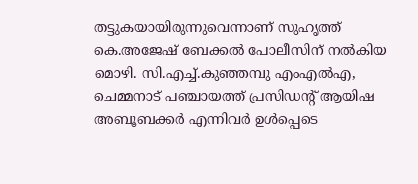തട്ടുകയായിരുന്നുവെന്നാണ് സുഹൃത്ത് കെ.അജേഷ് ബേക്കൽ പോലീസിന് നൽകിയ മൊഴി. സി.എച്ച്.കുഞ്ഞമ്പു എംഎൽഎ, ചെമ്മനാട് പഞ്ചായത്ത് പ്രസിഡന്റ് ആയിഷ അബൂബക്കർ എന്നിവർ ഉൾപ്പെടെ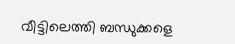വീട്ടിലെത്തി ബന്ധുക്കളെ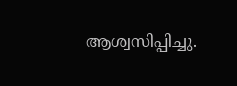ആശ്വസിപ്പിച്ചു.